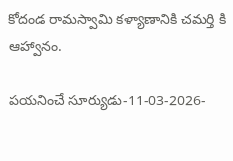కోదండ రామస్వామి కళ్యాణానికి చమర్తి కి ఆహ్వానం.

పయనించే సూర్యుడు-11-03-2026-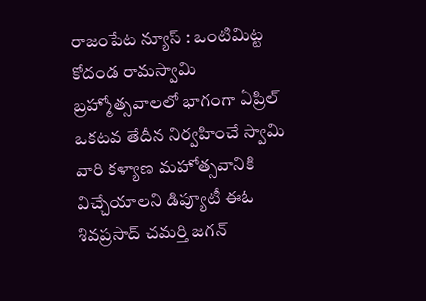రాజంపేట న్యూస్ : ఒంటిమిట్ట కోదండ రామస్వామి బ్రహ్మోత్సవాలలో భాగంగా ఏప్రిల్ ఒకటవ తేదీన నిర్వహించే స్వామి వారి కళ్యాణ మహోత్సవానికి విచ్చేయాలని డిప్యూటీ ఈఓ శివప్రసాద్ చమర్తి జగన్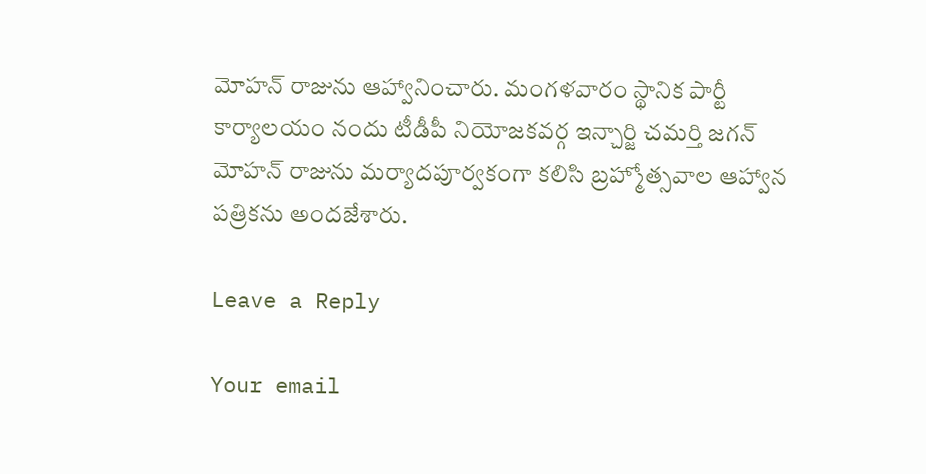మోహన్ రాజును ఆహ్వానించారు. మంగళవారం స్థానిక పార్టీ కార్యాలయం నందు టీడీపీ నియోజకవర్గ ఇన్చార్జి చమర్తి జగన్ మోహన్ రాజును మర్యాదపూర్వకంగా కలిసి బ్రహ్మోత్సవాల ఆహ్వాన పత్రికను అందజేశారు.

Leave a Reply

Your email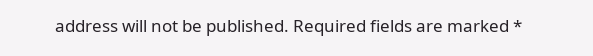address will not be published. Required fields are marked *